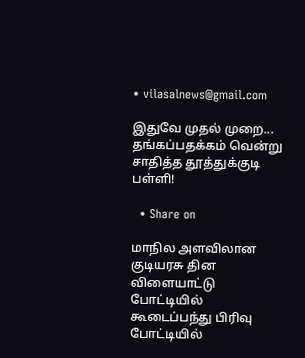• vilasalnews@gmail.com

இதுவே முதல் முறை... தங்கப்பதக்கம் வென்று சாதித்த தூத்துக்குடி பள்ளி!

  • Share on

மாநில அளவிலான குடியரசு தின விளையாட்டு போட்டியில் கூடைப்பந்து பிரிவு போட்டியில்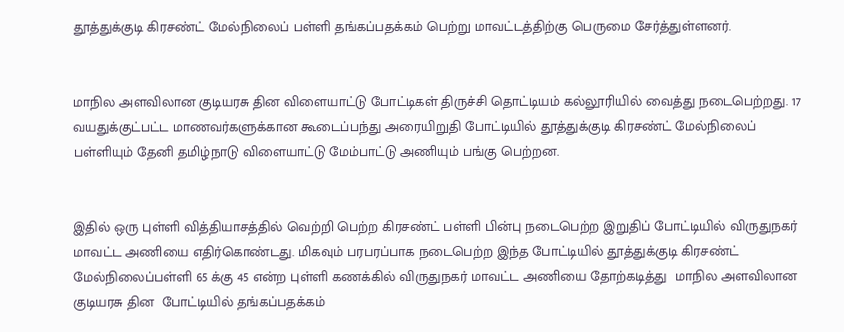தூத்துக்குடி கிரசண்ட் மேல்நிலைப் பள்ளி தங்கப்பதக்கம் பெற்று மாவட்டத்திற்கு பெருமை சேர்த்துள்ளனர்.


மாநில அளவிலான குடியரசு தின விளையாட்டு போட்டிகள் திருச்சி தொட்டியம் கல்லூரியில் வைத்து நடைபெற்றது. 17 வயதுக்குட்பட்ட மாணவர்களுக்கான கூடைப்பந்து அரையிறுதி போட்டியில் தூத்துக்குடி கிரசண்ட் மேல்நிலைப் பள்ளியும் தேனி தமிழ்நாடு விளையாட்டு மேம்பாட்டு அணியும் பங்கு பெற்றன.


இதில் ஒரு புள்ளி வித்தியாசத்தில் வெற்றி பெற்ற கிரசண்ட் பள்ளி பின்பு நடைபெற்ற இறுதிப் போட்டியில் விருதுநகர் மாவட்ட அணியை எதிர்கொண்டது. மிகவும் பரபரப்பாக நடைபெற்ற இந்த போட்டியில் தூத்துக்குடி கிரசண்ட் மேல்நிலைப்பள்ளி 65 க்கு 45 என்ற புள்ளி கணக்கில் விருதுநகர் மாவட்ட அணியை தோற்கடித்து  மாநில அளவிலான குடியரசு தின  போட்டியில் தங்கப்பதக்கம்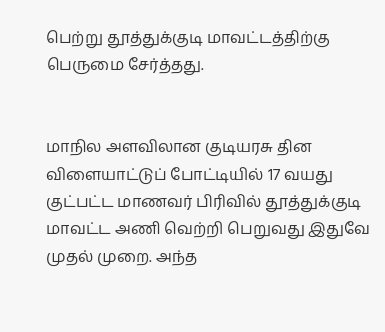பெற்று தூத்துக்குடி மாவட்டத்திற்கு பெருமை சேர்த்தது.


மாநில அளவிலான குடியரசு தின விளையாட்டுப் போட்டியில் 17 வயது குட்பட்ட மாணவர் பிரிவில் தூத்துக்குடி மாவட்ட அணி வெற்றி பெறுவது இதுவே முதல் முறை. அந்த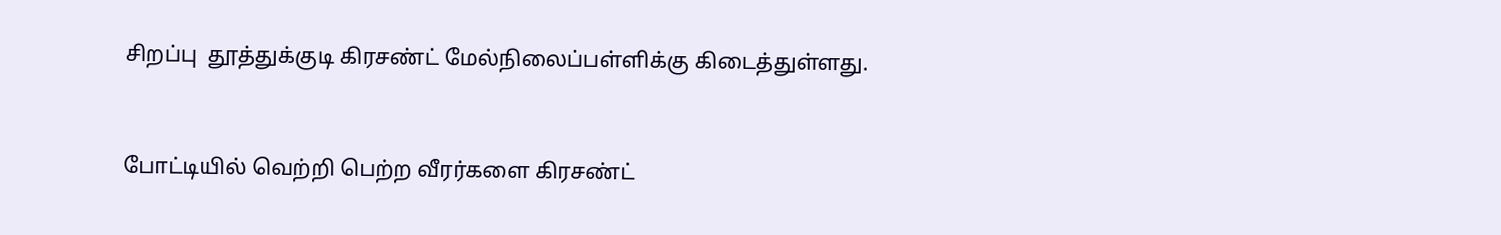சிறப்பு  தூத்துக்குடி கிரசண்ட் மேல்நிலைப்பள்ளிக்கு கிடைத்துள்ளது.


போட்டியில் வெற்றி பெற்ற வீரர்களை கிரசண்ட்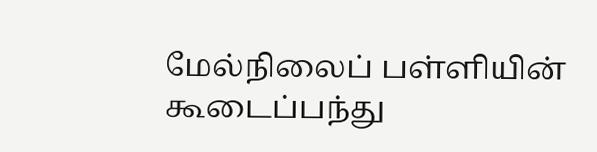மேல்நிலைப் பள்ளியின் கூடைப்பந்து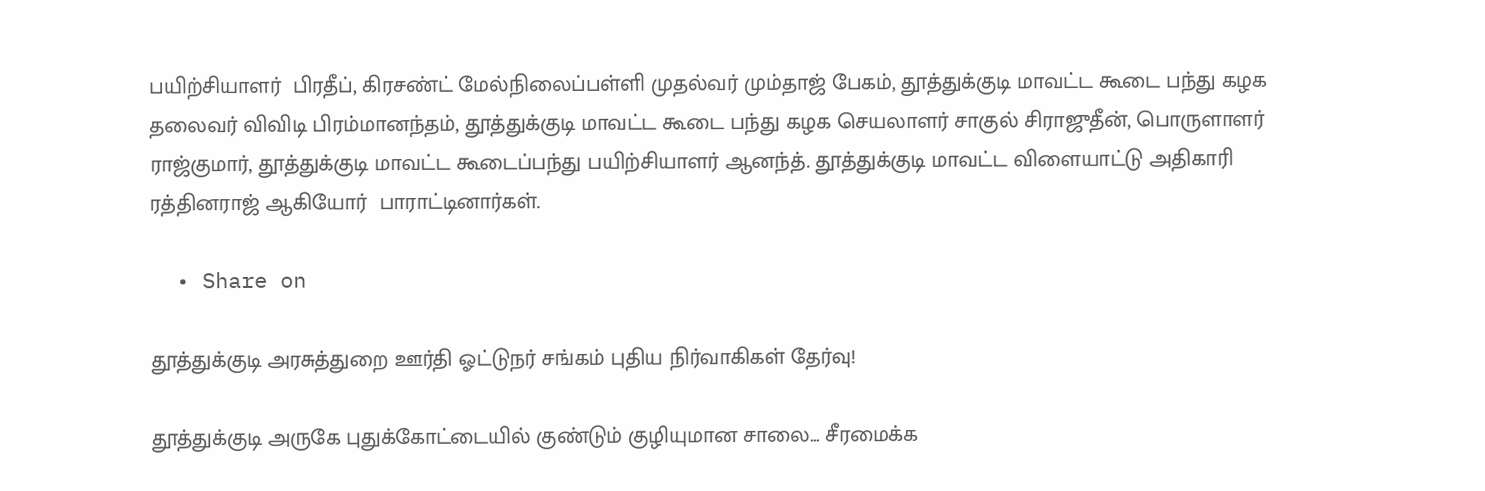பயிற்சியாளர்  பிரதீப், கிரசண்ட் மேல்நிலைப்பள்ளி முதல்வர் மும்தாஜ் பேகம், தூத்துக்குடி மாவட்ட கூடை பந்து கழக தலைவர் விவிடி பிரம்மானந்தம், தூத்துக்குடி மாவட்ட கூடை பந்து கழக செயலாளர் சாகுல் சிராஜுதீன், பொருளாளர் ராஜ்குமார், தூத்துக்குடி மாவட்ட கூடைப்பந்து பயிற்சியாளர் ஆனந்த். தூத்துக்குடி மாவட்ட விளையாட்டு அதிகாரி ரத்தினராஜ் ஆகியோர்  பாராட்டினார்கள்.

  • Share on

தூத்துக்குடி அரசுத்துறை ஊர்தி ஓட்டுநர் சங்கம் புதிய நிர்வாகிகள் தேர்வு!

தூத்துக்குடி அருகே புதுக்கோட்டையில் குண்டும் குழியுமான சாலை... சீரமைக்க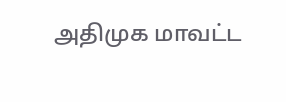அதிமுக மாவட்ட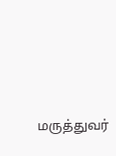மருத்துவர்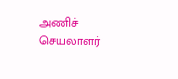அணிச் செயலாளர்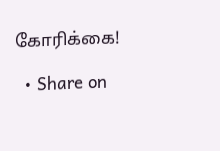கோரிக்கை!

  • Share on